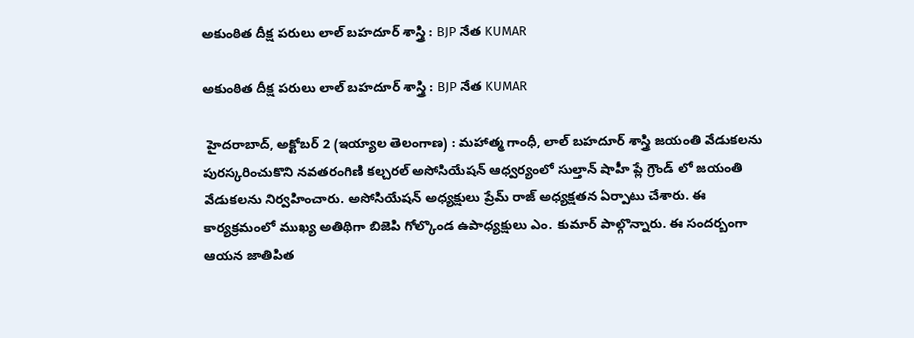అకుంఠిత దీక్ష పరులు లాల్ బహదూర్ శాస్త్రి : BJP నేత KUMAR

అకుంఠిత దీక్ష పరులు లాల్ బహదూర్ శాస్త్రి : BJP నేత KUMAR

 హైదరాబాద్, అక్టోబర్ 2 (ఇయ్యాల తెలంగాణ) : మహాత్మ గాంధీ, లాల్ బహదూర్ శాస్త్రి జయంతి వేడుకలను పురస్కరించుకొని నవతరంగిణి కల్చరల్ అసోసియేషన్ ఆధ్వర్యంలో సుల్తాన్ షాహీ ప్లే గ్రౌండ్ లో జయంతి వేడుకలను నిర్వహించారు. అసోసియేషన్ అధ్యక్షులు ప్రేమ్ రాజ్ అధ్యక్షతన ఏర్పాటు చేశారు. ఈ కార్యక్రమంలో ముఖ్య అతిథిగా బిజెపి గోల్కొండ ఉపాధ్యక్షులు ఎం. కుమార్ పాల్గొన్నారు. ఈ సందర్బంగా ఆయన జాతిపిత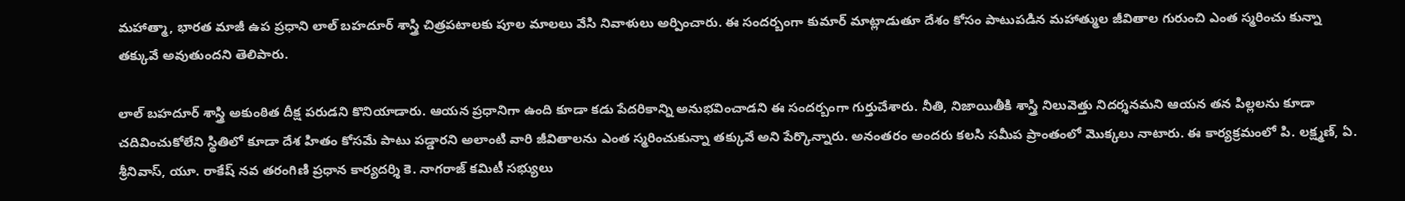మహాత్మా, భారత మాజీ ఉప ప్రధాని లాల్ బహదూర్ శాస్త్రి చిత్రపటాలకు పూల మాలలు వేసి నివాళులు అర్పించారు. ఈ సందర్బంగా కుమార్ మాట్లాడుతూ దేశం కోసం పాటుపడిన మహాత్ముల జీవితాల గురుంచి ఎంత స్మరించు కున్నా తక్కువే అవుతుందని తెలిపారు.

లాల్ బహదూర్ శాస్త్రి అకుంఠిత దీక్ష పరుడని కొనియాడారు. ఆయన ప్రధానిగా ఉంది కూడా కడు పేదరికాన్ని అనుభవించాడని ఈ సందర్బంగా గుర్తుచేశారు. నీతి, నిజాయితీకి శాస్త్రి నిలువెత్తు నిదర్శనమని ఆయన తన పిల్లలను కూడా చదివించుకోలేని స్థితిలో కూడా దేశ హితం కోసమే పాటు పడ్డారని అలాంటి వారి జీవితాలను ఎంత స్మరించుకున్నా తక్కువే అని పేర్కొన్నారు. అనంతరం అందరు కలసి సమీప ప్రాంతంలో మొక్కలు నాటారు. ఈ కార్యక్రమంలో పి. లక్ష్మణ్, ఏ. శ్రీనివాస్, యూ. రాకేష్ నవ తరంగిణి ప్రధాన కార్యదర్శి కె. నాగరాజ్ కమిటీ సభ్యులు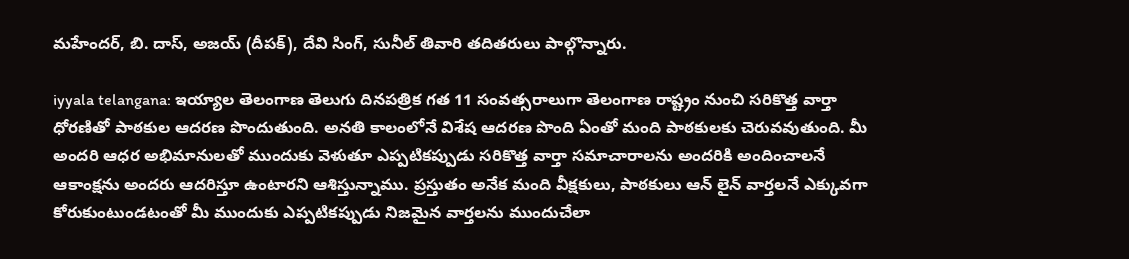మహేందర్, బి. దాస్, అజయ్ (దీపక్), దేవి సింగ్, సునీల్ తివారి తదితరులు పాల్గొన్నారు.

iyyala telangana: ఇయ్యాల తెలంగాణ తెలుగు దినపత్రిక గత 11 సంవత్సరాలుగా తెలంగాణ రాష్ట్రం నుంచి సరికొత్త వార్తా ధోరణితో పాఠకుల ఆదరణ పొందుతుంది. అనతి కాలంలోనే విశేష ఆదరణ పొంది ఏంతో మంది పాఠకులకు చెరువవుతుంది. మీ అందరి ఆధర అభిమానులతో ముందుకు వెళుతూ ఎప్పటికప్పుడు సరికొత్త వార్తా సమాచారాలను అందరికి అందించాలనే ఆకాంక్షను అందరు ఆదరిస్తూ ఉంటారని ఆశిస్తున్నాము. ప్రస్తుతం అనేక మంది వీక్షకులు, పాఠకులు ఆన్ లైన్ వార్తలనే ఎక్కువగా కోరుకుంటుండటంతో మీ ముందుకు ఎప్పటికప్పుడు నిజమైన వార్తలను ముందుచేలా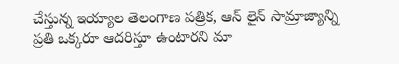చేస్తున్న ఇయ్యాల తెలంగాణ పత్రిక, ఆన్ లైన్ సామ్రాజ్యాన్ని ప్రతి ఒక్కరూ ఆదరిస్తూ ఉంటారని మా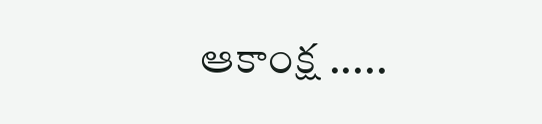ఆకాంక్ష .....